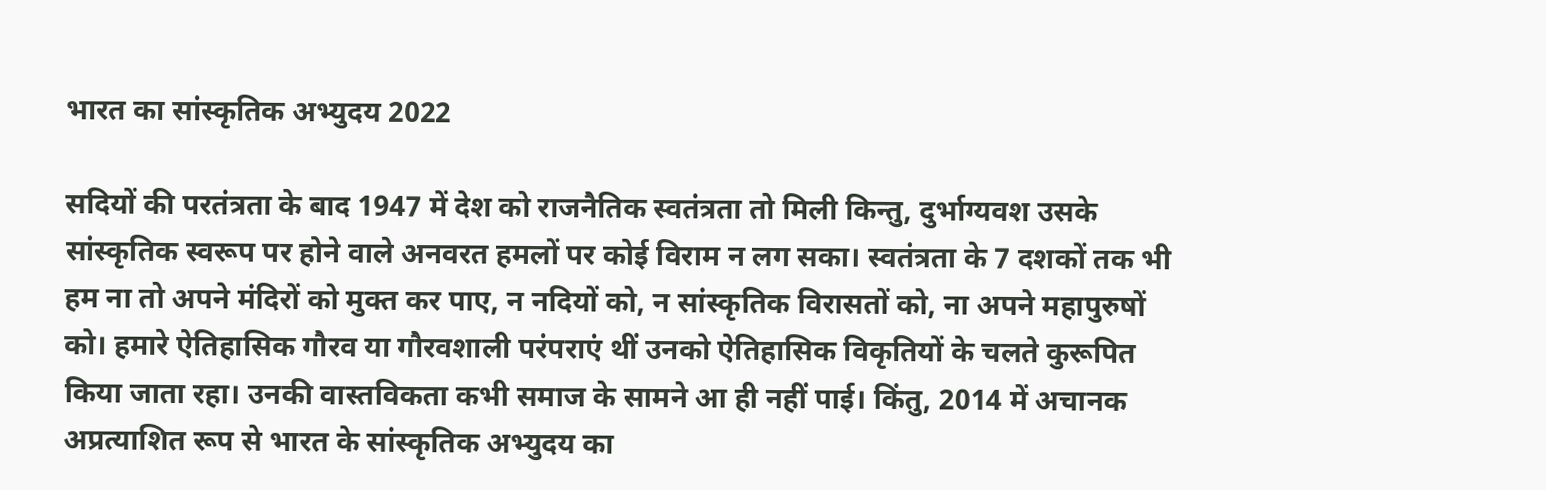भारत का सांस्कृतिक अभ्युदय 2022

सदियों की परतंत्रता के बाद 1947 में देश को राजनैतिक स्वतंत्रता तो मिली किन्तु, दुर्भाग्यवश उसके सांस्कृतिक स्वरूप पर होने वाले अनवरत हमलों पर कोई विराम न लग सका। स्वतंत्रता के 7 दशकों तक भी  हम ना तो अपने मंदिरों को मुक्त कर पाए, न नदियों को, न सांस्कृतिक विरासतों को, ना अपने महापुरुषों को। हमारे ऐतिहासिक गौरव या गौरवशाली परंपराएं थीं उनको ऐतिहासिक विकृतियों के चलते कुरूपित किया जाता रहा। उनकी वास्तविकता कभी समाज के सामने आ ही नहीं पाई। किंतु, 2014 में अचानक अप्रत्याशित रूप से भारत के सांस्कृतिक अभ्युदय का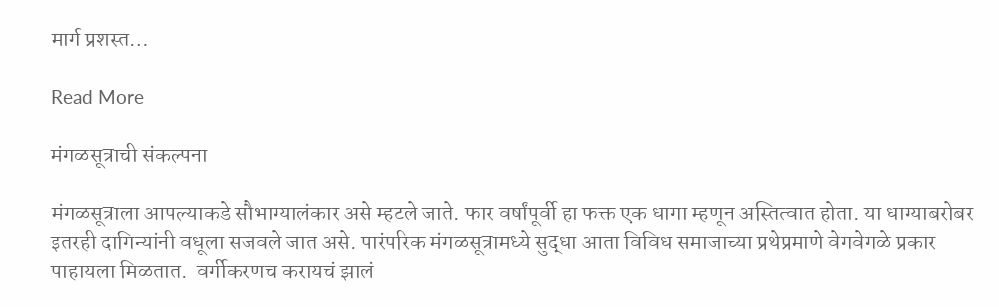मार्ग प्रशस्त…

Read More

मंगळसूत्राची संकल्पना

मंगळसूत्राला आपल्याकडे सौभाग्यालंकार असे म्हटले जाते. फार वर्षांपूर्वी हा फक्त एक धागा म्हणून अस्तित्वात होता. या धाग्याबरोबर इतरही दागिन्यांनी वधूला सजवले जात असे. पारंपरिक मंगळसूत्रामध्ये सुद्धा आता विविध समाजाच्या प्रथेप्रमाणे वेगवेगळे प्रकार पाहायला मिळतात.  वर्गीकरणच करायचं झालं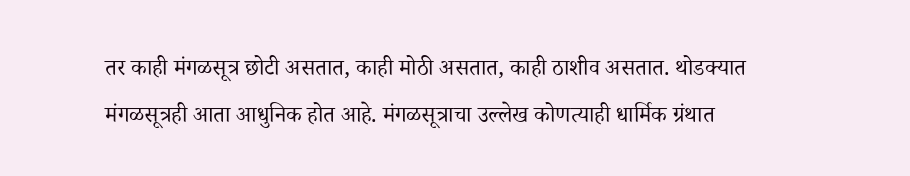तर काही मंगळसूत्र छोटी असतात, काही मोठी असतात, काही ठाशीव असतात. थोडक्यात मंगळसूत्रही आता आधुनिक होत आहे. मंगळसूत्राचा उल्लेख कोणत्याही धार्मिक ग्रंथात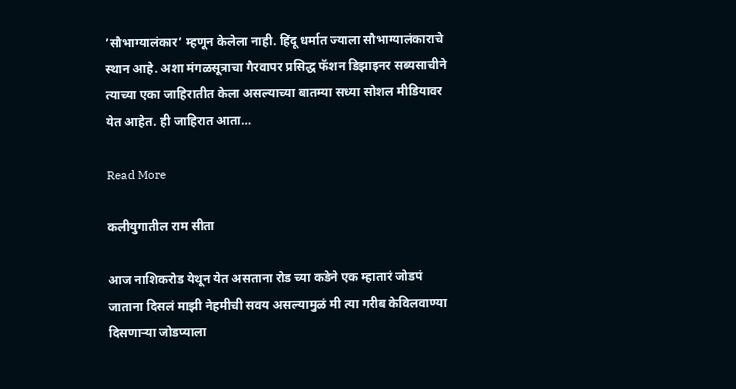’सौभाग्यालंकार’ म्हणून केलेला नाही. हिंदू धर्मात ज्याला सौभाग्यालंकाराचे स्थान आहे. अशा मंगळसूत्राचा गैरवापर प्रसिद्ध फॅशन डिझाइनर सब्यसाचीने त्याच्या एका जाहिरातीत केला असल्याच्या बातम्या सध्या सोशल मीडियावर येत आहेत. ही जाहिरात आता…

Read More

कलीयुगातील राम सीता

आज नाशिकरोड येथून येत असताना रोड च्या कडेने एक म्हातारं जोडपं जाताना दिसलं माझी नेहमीची सवय असल्यामुळं मी त्या गरीब केविलवाण्या दिसणाऱ्या जोडप्याला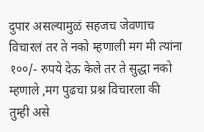दुपार असल्यामुळं सहजच जेवणाच विचारलं तर ते नको म्हणाली मग मी त्यांना १००/- रुपये देऊ केले तर ते सुद्धा नको म्हणाले ,मग पुढचा प्रश्न विचारला की तुम्ही असे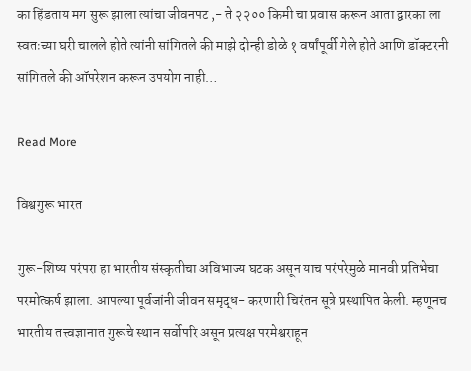का हिंडताय मग सुरू झाला त्यांचा जीवनपट ,- ते २२०० किमी चा प्रवास करून आता द्वारका ला स्वतःच्या घरी चालले होते त्यांनी सांगितले की माझे दोन्ही डोळे १ वर्षांपूर्वी गेले होते आणि डॉक्टरनी सांगितले की ऑपरेशन करून उपयोग नाही…

Read More

विश्वगुरू भारत

गुरू-शिष्य परंपरा हा भारतीय संस्कृतीचा अविभाज्य घटक असून याच परंपरेमुळे मानवी प्रतिभेचा परमोत्कर्ष झाला. आपल्या पूर्वजांनी जीवन समृद्ध- करणारी चिरंतन सूत्रे प्रस्थापित केली. म्हणूनच भारतीय तत्त्वज्ञानात गुरूचे स्थान सर्वोपरि असून प्रत्यक्ष परमेश्वराहून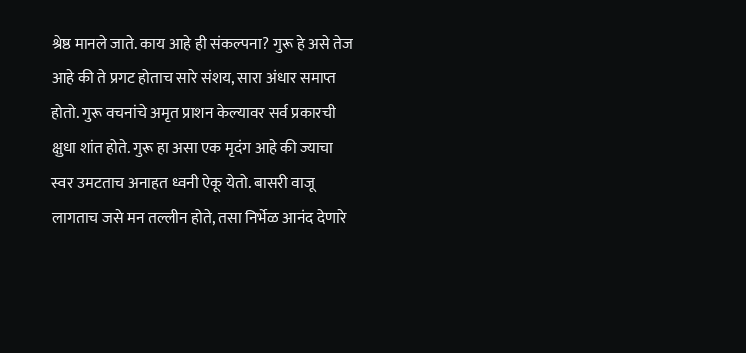श्रेष्ठ मानले जाते. काय आहे ही संकल्पना? गुरू हे असे तेज आहे की ते प्रगट होताच सारे संशय, सारा अंधार समाप्त होतो. गुरू वचनांचे अमृत प्राशन केल्यावर सर्व प्रकारची क्षुधा शांत होते. गुरू हा असा एक मृदंग आहे की ज्याचा स्वर उमटताच अनाहत ध्वनी ऐकू येतो. बासरी वाजू लागताच जसे मन तल्लीन होते, तसा निर्भेळ आनंद देणारे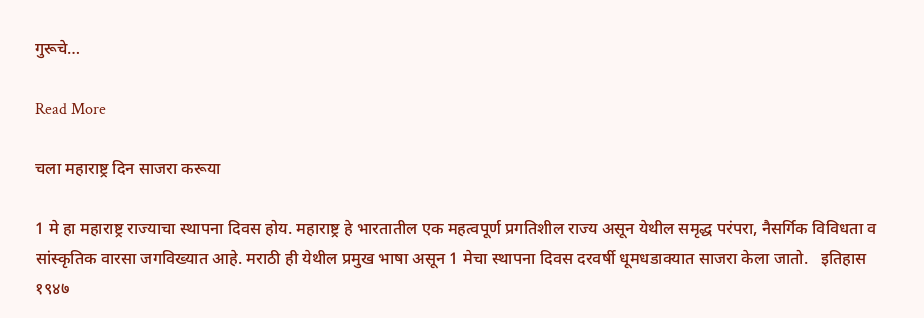गुरूचे…

Read More

चला महाराष्ट्र दिन साजरा करूया

1 मे हा महाराष्ट्र राज्याचा स्थापना दिवस होय. महाराष्ट्र हे भारतातील एक महत्वपूर्ण प्रगतिशील राज्य असून येथील समृद्ध परंपरा, नैसर्गिक विविधता व सांस्कृतिक वारसा जगविख्यात आहे. मराठी ही येथील प्रमुख भाषा असून 1 मेचा स्थापना दिवस दरवर्षी धूमधडाक्यात साजरा केला जातो.   इतिहास           १९४७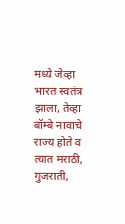मध्ये जेव्हा भारत स्वतंत्र झाला, तेव्हा बॉम्बे नावाचे राज्य होते व त्यात मराठी, गुजराती,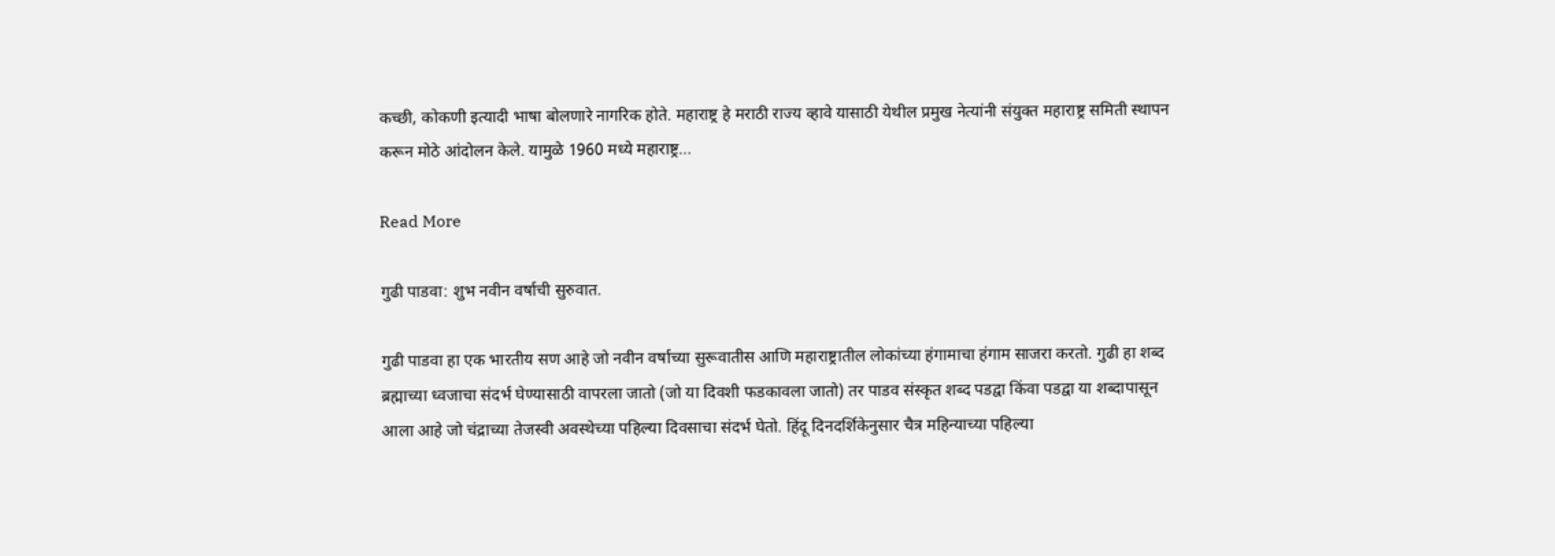कच्छी, कोकणी इत्यादी भाषा बोलणारे नागरिक होते. महाराष्ट्र हे मराठी राज्य व्हावे यासाठी येथील प्रमुख नेत्यांनी संयुक्त महाराष्ट्र समिती स्थापन करून मोठे आंदोलन केले. यामुळे 1960 मध्ये महाराष्ट्र…

Read More

गुढी पाडवा: शुभ नवीन वर्षाची सुरुवात.

गुढी पाडवा हा एक भारतीय सण आहे जो नवीन वर्षाच्या सुरूवातीस आणि महाराष्ट्रातील लोकांच्या हंगामाचा हंगाम साजरा करतो. गुढी हा शब्द ब्रह्माच्या ध्वजाचा संदर्भ घेण्यासाठी वापरला जातो (जो या दिवशी फडकावला जातो) तर पाडव संस्कृत शब्द पडद्वा किंवा पडद्वा या शब्दापासून आला आहे जो चंद्राच्या तेजस्वी अवस्थेच्या पहिल्या दिवसाचा संदर्भ घेतो. हिंदू दिनदर्शिकेनुसार चैत्र महिन्याच्या पहिल्या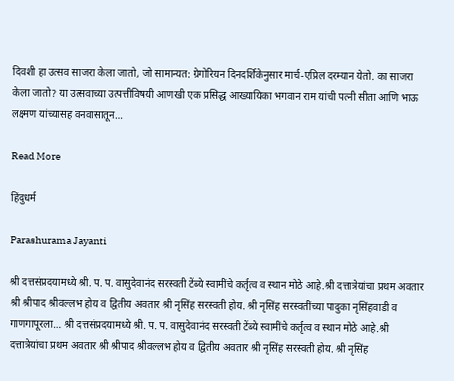दिवशी हा उत्सव साजरा केला जातो, जो सामान्यत: ग्रेगोरियन दिनदर्शिकेनुसार मार्च-एप्रिल दरम्यान येतो. का साजरा केला जातो? या उत्सवाच्या उत्पत्तीविषयी आणखी एक प्रसिद्ध आख्यायिका भगवान राम यांची पत्नी सीता आणि भाऊ लक्ष्मण यांच्यासह वनवासातून…

Read More

हिंदुधर्म

Parashurama Jayanti

श्री दत्तसंप्रदयामध्ये श्री. प. प. वासुदेवानंद सरस्वती टेंब्ये स्वामींचे कर्तृत्व व स्थान मोठे आहे.श्री दत्तात्रेयांचा प्रथम अवतार श्री श्रीपाद श्रीवल्लभ होय व द्वितीय अवतार श्री नृसिंह सरस्वती होय. श्री नृसिंह सरस्वतींच्या पादुका नृसिंहवाडी व गाणगापूरला… श्री दत्तसंप्रदयामध्ये श्री. प. प. वासुदेवानंद सरस्वती टेंब्ये स्वामींचे कर्तृत्व व स्थान मोठे आहे.श्री दत्तात्रेयांचा प्रथम अवतार श्री श्रीपाद श्रीवल्लभ होय व द्वितीय अवतार श्री नृसिंह सरस्वती होय. श्री नृसिंह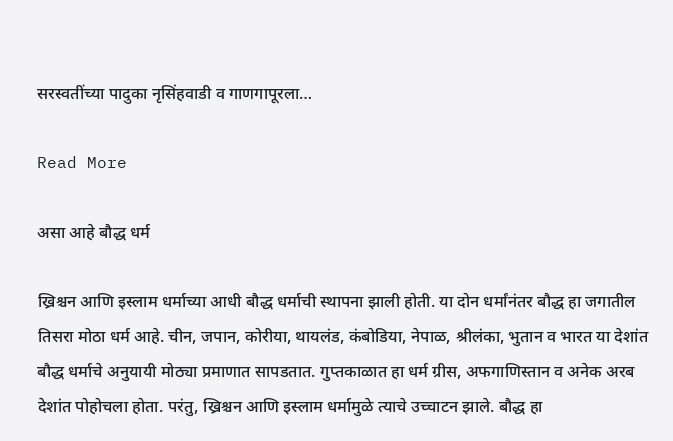सरस्वतींच्या पादुका नृसिंहवाडी व गाणगापूरला…

Read More

असा आहे बौद्ध धर्म

ख्रिश्चन आणि इस्लाम धर्माच्या आधी बौद्ध धर्माची स्थापना झाली होती. या दोन धर्मांनंतर बौद्ध हा जगातील तिसरा मोठा धर्म आहे. चीन, जपान, कोरीया, थायलंड, कंबोडिया, नेपाळ, श्रीलंका, भुतान व भारत या देशांत बौद्ध धर्माचे अनुयायी मोठ्या प्रमाणात सापडतात. गुप्तकाळात हा धर्म ग्रीस, अफगाणिस्तान व अनेक अरब देशांत पोहोचला होता. परंतु, ख्रिश्चन आणि इस्लाम धर्मामुळे त्याचे उच्चाटन झाले. बौद्ध हा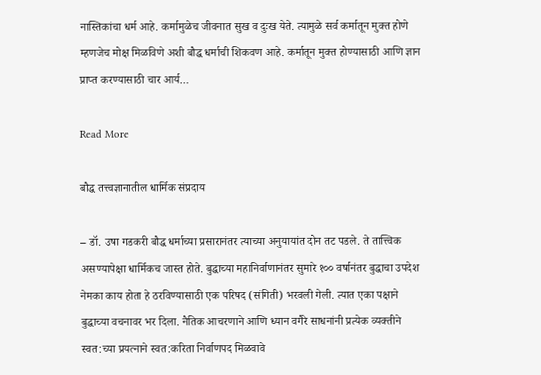नास्तिकांचा धर्म आहे. कर्मामुळेच जीवनात सुख व दुःख येते. त्यामुळे सर्व कर्मातून मुक्त होणे म्हणजेच मोक्ष मिळविणे अशी बौद्ध धर्माची शिकवण आहे. कर्मातून मुक्त होण्यासाठी आणि ज्ञान प्राप्त करण्यासाठी चार आर्य…

Read More

बौद्ध तत्त्वज्ञानातील धार्मिक संप्रदाय

– डॉ. उषा गडकरी बौद्ध धर्माच्या प्रसारानंतर त्याच्या अनुयायांत दोन तट पडले. ते तात्त्विक असण्यापेक्षा धार्मिकच जास्त होते. बुद्धाच्या महानिर्वाणानंतर सुमारे १०० वर्षानंतर बुद्धाचा उपदेश नेमका काय होता हे ठरविण्यासाठी एक परिषद (संगिती) भरवली गेली. त्यात एका पक्षाने बुद्धाच्या वचनावर भर दिला. नैतिक आचरणाने आणि ध्यान वगैरे साधनांनी प्रत्येक व्यक्तीने स्वत:च्या प्रयत्नाने स्वत:करिता निर्वाणपद मिळवावे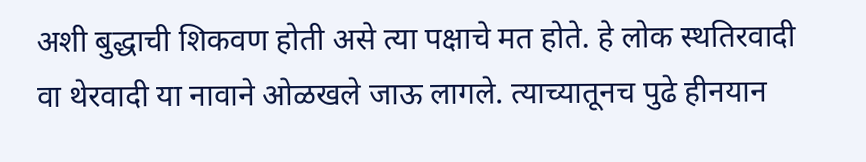अशी बुद्धाची शिकवण होती असे त्या पक्षाचे मत होते. हे लोक स्थतिरवादी वा थेरवादी या नावाने ओळखले जाऊ लागले. त्याच्यातूनच पुढे हीनयान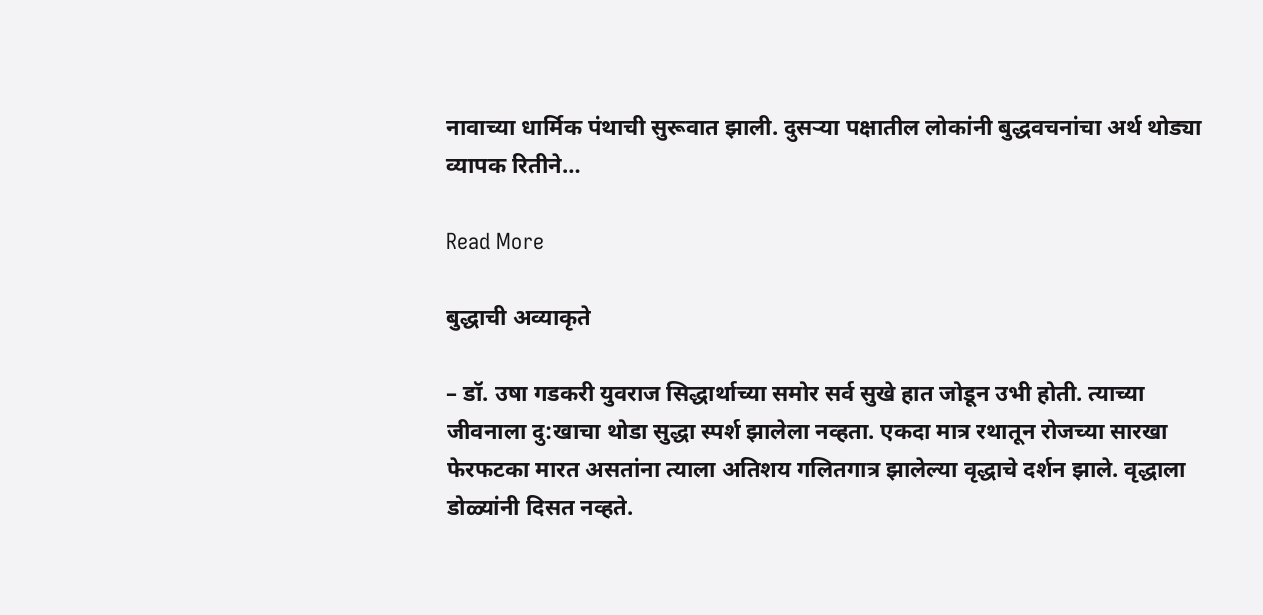नावाच्या धार्मिक पंथाची सुरूवात झाली. दुसऱ्या पक्षातील लोकांनी बुद्धवचनांचा अर्थ थोड्या व्यापक रितीने…

Read More

बुद्धाची अव्याकृते

– डॉ. उषा गडकरी युवराज सिद्धार्थाच्या समोर सर्व सुखे हात जोडून उभी होती. त्याच्या जीवनाला दु:खाचा थोडा सुद्धा स्पर्श झालेला नव्हता. एकदा मात्र रथातून रोजच्या सारखा फेरफटका मारत असतांना त्याला अतिशय गलितगात्र झालेल्या वृद्धाचे दर्शन झाले. वृद्धाला डोळ्यांनी दिसत नव्हते.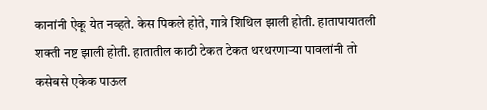कानांनी ऐकू येत नव्हते. केस पिकले होते, गात्रे शिथिल झाली होती. हातापायातली शक्ती नष्ट झाली होती. हातातील काठी टेकत टेकत थरथरणाऱ्या पावलांनी तो कसेबसे एकेक पाऊल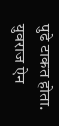पुढे टाकत होता. युवराज ऐन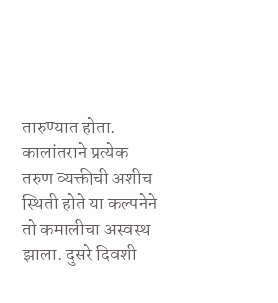तारुण्यात होता. कालांतराने प्रत्येक तरुण व्यक्तीची अशीच स्थिती होते या कल्पनेने तो कमालीचा अस्वस्थ झाला. दुसरे दिवशी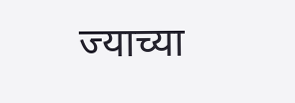ज्याच्या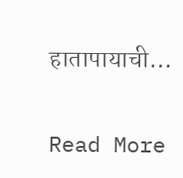हातापायाची…

Read More